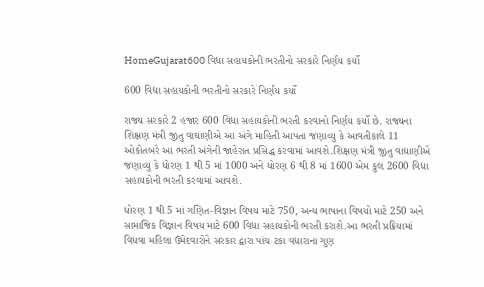HomeGujarat600 વિદ્યા સહાયકોની ભરતીનો સરકારે નિર્ણય કર્યો

600 વિદ્યા સહાયકોની ભરતીનો સરકારે નિર્ણય કર્યો

રાજ્ય સરકારે 2 હજાર 600 વિદ્યા સહાયકોની ભરતી કરવાનો નિર્ણય કર્યો છે. રાજ્યના શિક્ષણ મંત્રી જીતુ વાઘાણીએ આ અંગે માહિતી આપતા જણાવ્યુ કે આવતીકાલે 11 ઓકોતબરે આ ભરતી અંગેની જાહેરાત પ્રસિદ્ધ કરવામાં આવશે.શિક્ષણ મંત્રી જીતુ વાઘાણીએ જણાવ્યુ કે ધોરણ 1 થી 5 માં 1000 અને ધોરણ 6 થી 8 માં 1600 એમ કુલ 2600 વિદ્યા સહાયકોની ભરતી કરવામાં આવશે.

ધોરણ 1 થી 5 માં ગણિત-વિજ્ઞાન વિષય માટે 750, અન્ય ભાષાના વિષયો માટે 250 અને સામાજિક વિજ્ઞાન વિષય માટે 600 વિદ્યા સહાયકોની ભરતી કરાશે.આ ભરતી પ્રક્રિયામાં વિધવા મહિલા ઉમેદવારોને સરકાર દ્વારા પાંચ ટકા વધારાના ગુણ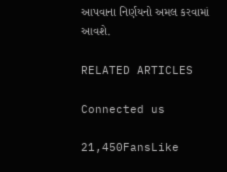આપવાના નિર્ણયનો અમલ કરવામાં આવશે.

RELATED ARTICLES

Connected us

21,450FansLike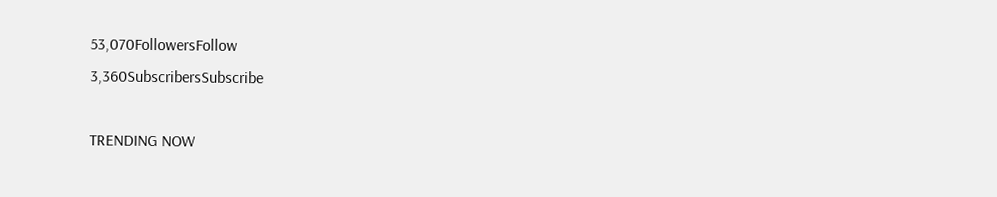53,070FollowersFollow
3,360SubscribersSubscribe

TRENDING NOW